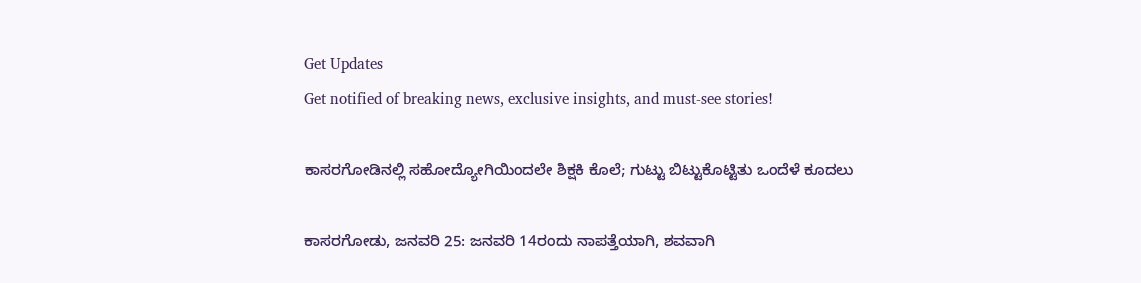Get Updates
Get notified of breaking news, exclusive insights, and must-see stories!

ಕಾಸರಗೋಡಿನಲ್ಲಿ ಸಹೋದ್ಯೋಗಿಯಿಂದಲೇ ಶಿಕ್ಷಕಿ ಕೊಲೆ; ಗುಟ್ಟು ಬಿಟ್ಟುಕೊಟ್ಟಿತು ಒಂದೆಳೆ ಕೂದಲು

ಕಾಸರಗೋಡು, ಜನವರಿ 25: ಜನವರಿ 14ರಂದು ನಾಪತ್ತೆಯಾಗಿ, ಶವವಾಗಿ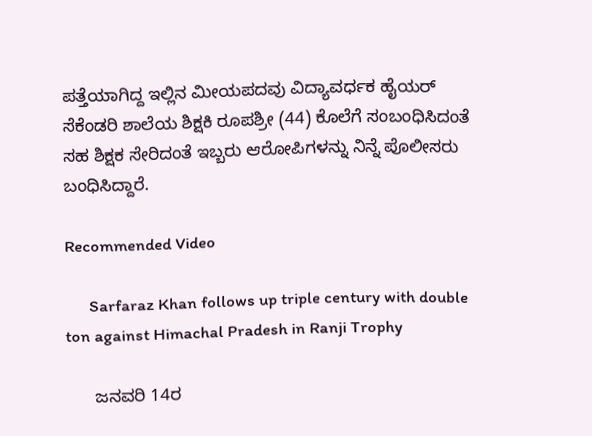ಪತ್ತೆಯಾಗಿದ್ದ ಇಲ್ಲಿನ ಮೀಯಪದವು ವಿದ್ಯಾವರ್ಧಕ ಹೈಯರ್ ಸೆಕೆಂಡರಿ ಶಾಲೆಯ ಶಿಕ್ಷಕಿ ರೂಪಶ್ರೀ (44) ಕೊಲೆಗೆ ಸಂಬಂಧಿಸಿದಂತೆ ಸಹ ಶಿಕ್ಷಕ ಸೇರಿದಂತೆ ಇಬ್ಬರು ಆರೋಪಿಗಳನ್ನು ನಿನ್ನೆ ಪೊಲೀಸರು ಬಂಧಿಸಿದ್ದಾರೆ.

Recommended Video

      Sarfaraz Khan follows up triple century with double ton against Himachal Pradesh in Ranji Trophy

      ಜನವರಿ 14ರ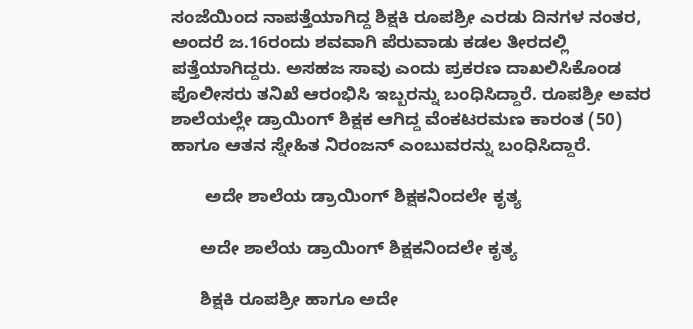ಸಂಜೆಯಿಂದ ನಾಪತ್ತೆಯಾಗಿದ್ದ ಶಿಕ್ಷಕಿ ರೂಪಶ್ರೀ ಎರಡು ದಿನಗಳ ನಂತರ, ಅಂದರೆ ಜ.16ರಂದು ಶವವಾಗಿ ಪೆರುವಾಡು ಕಡಲ ತೀರದಲ್ಲಿ ಪತ್ತೆಯಾಗಿದ್ದರು. ಅಸಹಜ ಸಾವು ಎಂದು ಪ್ರಕರಣ ದಾಖಲಿಸಿಕೊಂಡ ಪೊಲೀಸರು ತನಿಖೆ ಆರಂಭಿಸಿ ಇಬ್ಬರನ್ನು ಬಂಧಿಸಿದ್ದಾರೆ. ರೂಪಶ್ರೀ ಅವರ ಶಾಲೆಯಲ್ಲೇ ಡ್ರಾಯಿಂಗ್ ಶಿಕ್ಷಕ ಆಗಿದ್ದ ವೆಂಕಟರಮಣ ಕಾರಂತ (50) ಹಾಗೂ ಆತನ ಸ್ನೇಹಿತ ನಿರಂಜನ್ ಎಂಬುವರನ್ನು ಬಂಧಿಸಿದ್ದಾರೆ.

       ಅದೇ ಶಾಲೆಯ ಡ್ರಾಯಿಂಗ್ ಶಿಕ್ಷಕನಿಂದಲೇ ಕೃತ್ಯ

      ಅದೇ ಶಾಲೆಯ ಡ್ರಾಯಿಂಗ್ ಶಿಕ್ಷಕನಿಂದಲೇ ಕೃತ್ಯ

      ಶಿಕ್ಷಕಿ ರೂಪಶ್ರೀ ಹಾಗೂ ಅದೇ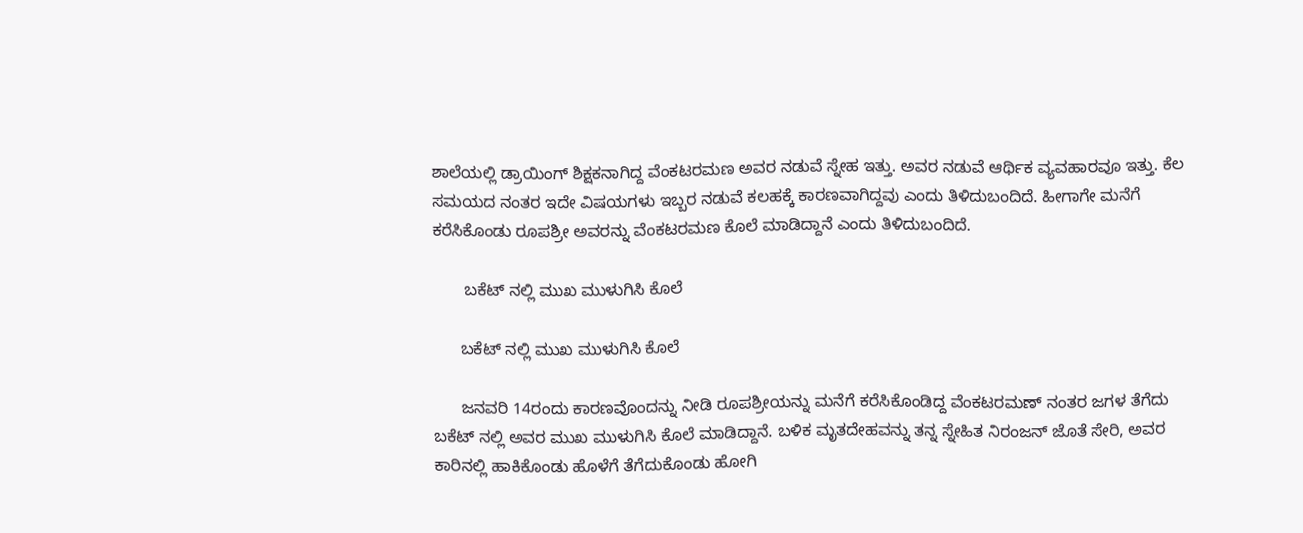ಶಾಲೆಯಲ್ಲಿ ಡ್ರಾಯಿಂಗ್ ಶಿಕ್ಷಕನಾಗಿದ್ದ ವೆಂಕಟರಮಣ ಅವರ ನಡುವೆ ಸ್ನೇಹ ಇತ್ತು. ಅವರ ನಡುವೆ ಆರ್ಥಿಕ ವ್ಯವಹಾರವೂ ಇತ್ತು. ಕೆಲ ಸಮಯದ ನಂತರ ಇದೇ ವಿಷಯಗಳು ಇಬ್ಬರ ನಡುವೆ ಕಲಹಕ್ಕೆ ಕಾರಣವಾಗಿದ್ದವು ಎಂದು ತಿಳಿದುಬಂದಿದೆ. ಹೀಗಾಗೇ ಮನೆಗೆ ಕರೆಸಿಕೊಂಡು ರೂಪಶ್ರೀ ಅವರನ್ನು ವೆಂಕಟರಮಣ ಕೊಲೆ ಮಾಡಿದ್ದಾನೆ ಎಂದು ತಿಳಿದುಬಂದಿದೆ.

       ಬಕೆಟ್ ನಲ್ಲಿ ಮುಖ ಮುಳುಗಿಸಿ ಕೊಲೆ

      ಬಕೆಟ್ ನಲ್ಲಿ ಮುಖ ಮುಳುಗಿಸಿ ಕೊಲೆ

      ಜನವರಿ 14ರಂದು ಕಾರಣವೊಂದನ್ನು ನೀಡಿ ರೂಪಶ್ರೀಯನ್ನು ಮನೆಗೆ ಕರೆಸಿಕೊಂಡಿದ್ದ ವೆಂಕಟರಮಣ್ ನಂತರ ಜಗಳ ತೆಗೆದು ಬಕೆಟ್ ನಲ್ಲಿ ಅವರ ಮುಖ ಮುಳುಗಿಸಿ ಕೊಲೆ ಮಾಡಿದ್ದಾನೆ. ಬಳಿಕ ಮೃತದೇಹವನ್ನು ತನ್ನ ಸ್ನೇಹಿತ ನಿರಂಜನ್ ಜೊತೆ ಸೇರಿ, ಅವರ ಕಾರಿನಲ್ಲಿ ಹಾಕಿಕೊಂಡು ಹೊಳೆಗೆ ತೆಗೆದುಕೊಂಡು ಹೋಗಿ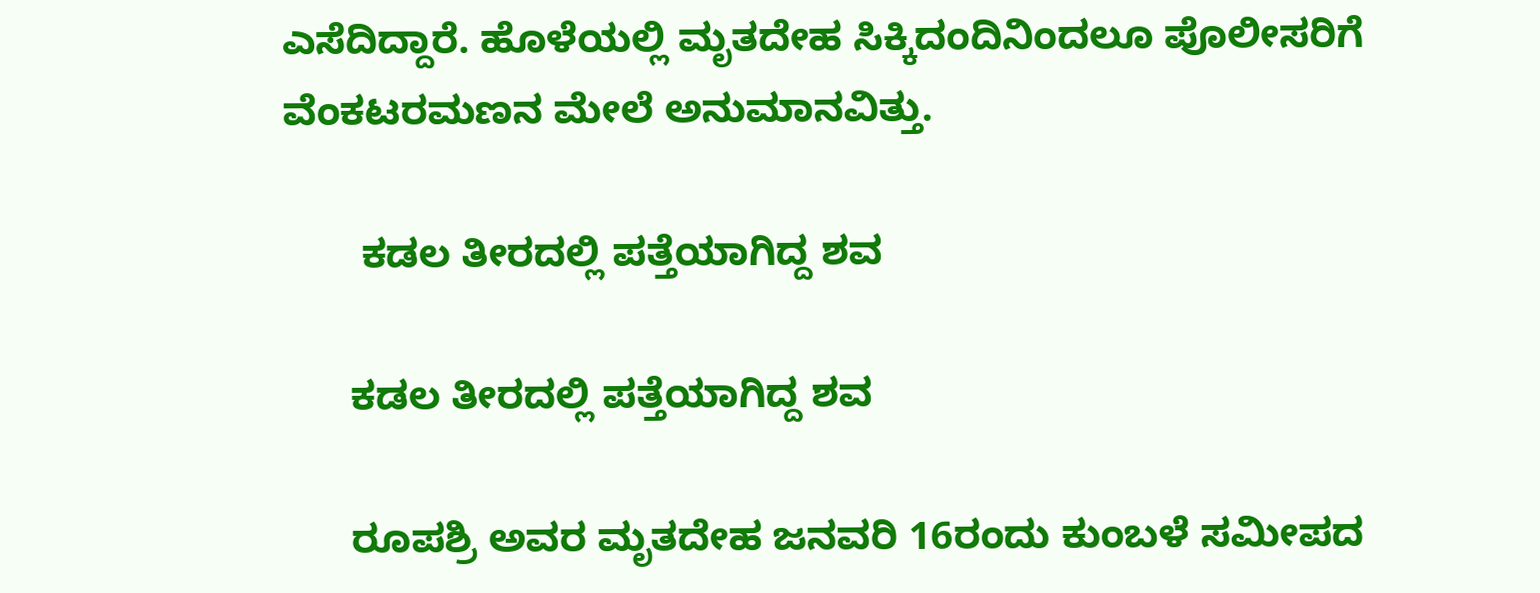ಎಸೆದಿದ್ದಾರೆ. ಹೊಳೆಯಲ್ಲಿ ಮೃತದೇಹ ಸಿಕ್ಕಿದಂದಿನಿಂದಲೂ ಪೊಲೀಸರಿಗೆ ವೆಂಕಟರಮಣನ ಮೇಲೆ ಅನುಮಾನವಿತ್ತು.

       ಕಡಲ ತೀರದಲ್ಲಿ ಪತ್ತೆಯಾಗಿದ್ದ ಶವ

      ಕಡಲ ತೀರದಲ್ಲಿ ಪತ್ತೆಯಾಗಿದ್ದ ಶವ

      ರೂಪಶ್ರಿ ಅವರ ಮೃತದೇಹ ಜನವರಿ 16ರಂದು ಕುಂಬಳೆ ಸಮೀಪದ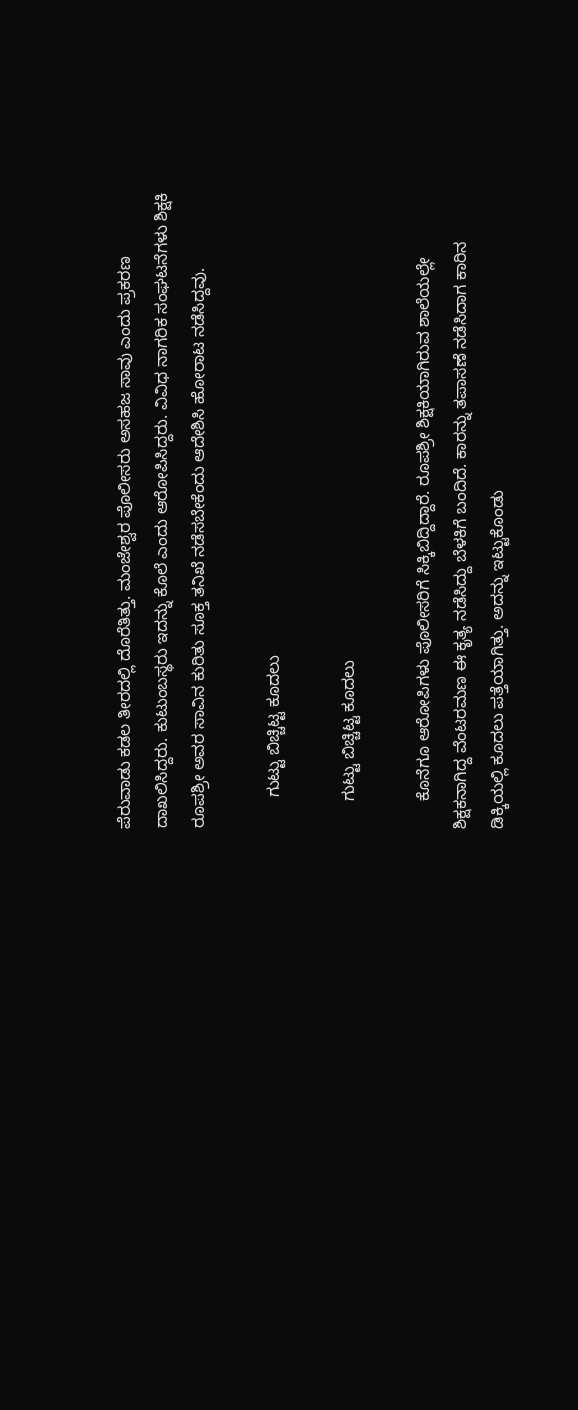ಪೆರುವಾಡು ಕಡಲ ತೀರದಲ್ಲಿ ದೊರೆತಿತ್ತು. ಮಂಜೇಶ್ವರ ಪೊಲೀಸರು ಅಸಹಜ ಸಾವು ಎಂದು ಪ್ರಕರಣ ದಾಖಲಿಸಿದ್ದರು. ಕುಟುಂಬಸ್ಥರು ಇದನ್ನು ಕೊಲೆ ಎಂದು ಆರೋಪಿಸಿದ್ದರು. ವಿವಿಧ ನಾಗರಿಕ ಸಂಘಟನೆಗಳು ಶಿಕ್ಷಕಿ ರೂಪಶ್ರೀ ಅವರ ಸಾವಿನ ಕುರಿತು ಸೂಕ್ತ ತನಿಖೆ ನಡೆಸಬೇಕೆಂದು ಆದೇಶಿಸಿ ಹೋರಾಟ ನಡೆಸಿದ್ದವು.

       ಗುಟ್ಟು ಬಿಚ್ಚಿಟ್ಟ ಕೂದಲು

      ಗುಟ್ಟು ಬಿಚ್ಚಿಟ್ಟ ಕೂದಲು

      ಕೊನೆಗೂ ಆರೋಪಿಗಳು ಪೊಲೀಸರಿಗೆ ಸಿಕ್ಕಿಬಿದ್ದಿದ್ದಾರೆ. ರೂಪಶ್ರೀ ಶಿಕ್ಷಕಿಯಾಗಿರುವ ಶಾಲೆಯಲ್ಲೇ ಶಿಕ್ಷಕನಾಗಿದ್ದ ವೆಂಟರಮಣ ಈ ಕೃತ್ಯ ನಡೆಸಿದ್ದು ಬೆಳಕಿಗೆ ಬಂದಿದೆ. ಕಾರನ್ನು ತಪಾಸಣೆ ನಡೆಸಿದಾಗ ಕಾರಿನ ಡಿಕ್ಕಿಯಲ್ಲಿ ಕೂದಲು ಪತ್ತೆಯಾಗಿತ್ತು. ಅದನ್ನು ಇಟ್ಟುಕೊಂಡು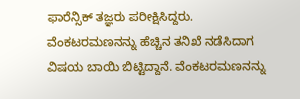ಫಾರೆನ್ಸಿಕ್ ತಜ್ಞರು ಪರೀಕ್ಷಿಸಿದ್ದರು. ವೆಂಕಟರಮಣನನ್ನು ಹೆಚ್ಚಿನ ತನಿಖೆ ನಡೆಸಿದಾಗ ವಿಷಯ ಬಾಯಿ ಬಿಟ್ಟಿದ್ದಾನೆ. ವೆಂಕಟರಮಣನನ್ನು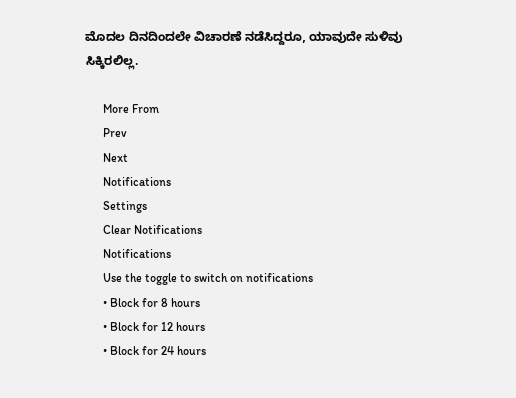ಮೊದಲ ದಿನದಿಂದಲೇ ವಿಚಾರಣೆ ನಡೆಸಿದ್ದರೂ, ಯಾವುದೇ ಸುಳಿವು ಸಿಕ್ಕಿರಲಿಲ್ಲ.

      More From
      Prev
      Next
      Notifications
      Settings
      Clear Notifications
      Notifications
      Use the toggle to switch on notifications
      • Block for 8 hours
      • Block for 12 hours
      • Block for 24 hours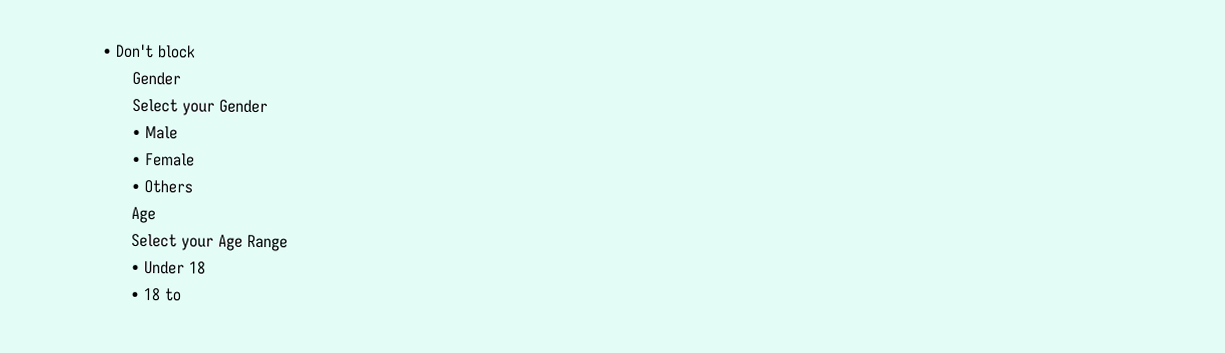• Don't block
      Gender
      Select your Gender
      • Male
      • Female
      • Others
      Age
      Select your Age Range
      • Under 18
      • 18 to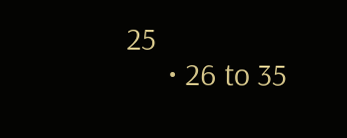25
      • 26 to 35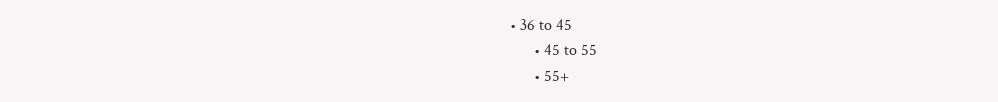• 36 to 45
      • 45 to 55
      • 55+